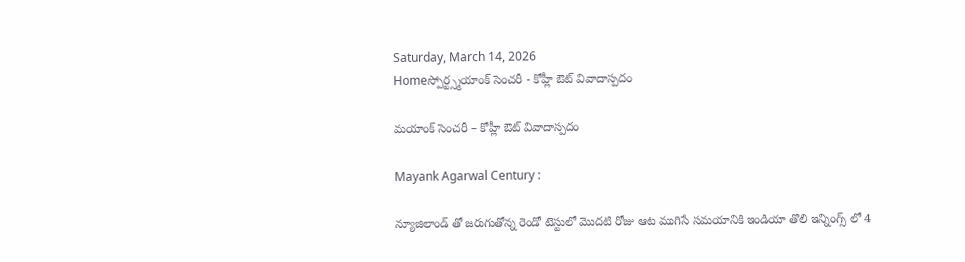Saturday, March 14, 2026
Homeస్పోర్ట్స్మయాంక్ సెంచరీ - కోహ్లీ ఔట్ వివాదాస్పదం

మయాంక్ సెంచరీ – కోహ్లీ ఔట్ వివాదాస్పదం

Mayank Agarwal Century :

న్యూజిలాండ్ తో జరుగుతోన్న రెండో టెస్టులో మొదటి రోజు ఆట ముగిసే సమయానికి ఇండియా తొలి ఇన్నింగ్స్ లో 4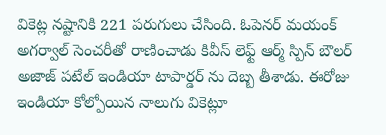వికెట్ల నష్టానికి 221 పరుగులు చేసింది. ఓపెనర్ మయంక్ అగర్వాల్ సెంచరీతో రాణించాడు కివీస్ లెఫ్ట్ ఆర్మ్ స్పిన్ బౌలర్ అజాజ్ పటేల్ ఇండియా టాపార్డర్ ను దెబ్బ తీశాడు. ఈరోజు ఇండియా కోల్పోయిన నాలుగు వికెట్లూ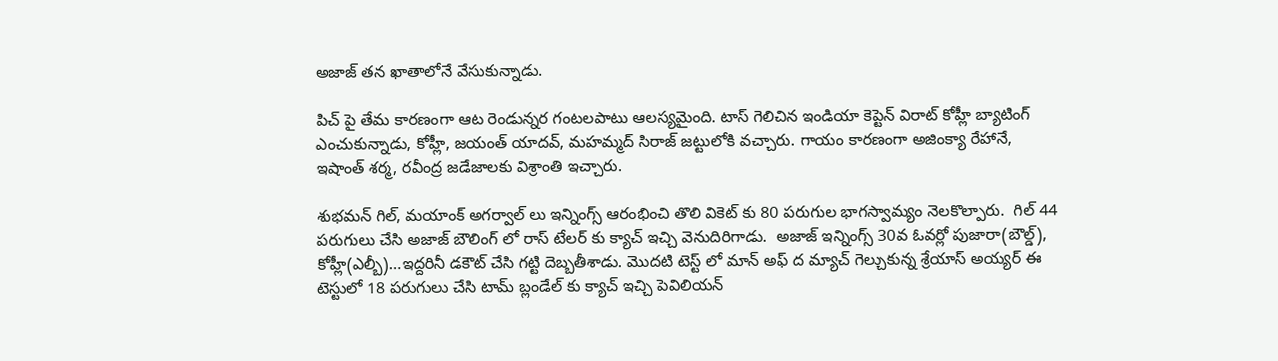అజాజ్ తన ఖాతాలోనే వేసుకున్నాడు.

పిచ్ పై తేమ కారణంగా ఆట రెండున్నర గంటలపాటు ఆలస్యమైంది. టాస్ గెలిచిన ఇండియా కెప్టెన్ విరాట్ కోహ్లీ బ్యాటింగ్ ఎంచుకున్నాడు, కోహ్లీ, జయంత్ యాదవ్, మహమ్మద్ సిరాజ్ జట్టులోకి వచ్చారు. గాయం కారణంగా అజింక్యా రేహానే, ఇషాంత్ శర్మ, రవీంద్ర జడేజాలకు విశ్రాంతి ఇచ్చారు.

శుభమన్ గిల్, మయాంక్ అగర్వాల్ లు ఇన్నింగ్స్ ఆరంభించి తొలి వికెట్ కు 80 పరుగుల భాగస్వామ్యం నెలకొల్పారు.  గిల్ 44  పరుగులు చేసి అజాజ్ బౌలింగ్ లో రాస్ టేలర్ కు క్యాచ్ ఇచ్చి వెనుదిరిగాడు.  అజాజ్ ఇన్నింగ్స్ 30వ ఓవర్లో పుజారా(బౌల్డ్), కోహ్లీ(ఎల్బీ)…ఇద్దరినీ డకౌట్ చేసి గట్టి దెబ్బతీశాడు. మొదటి టెస్ట్ లో మాన్ అఫ్ ద మ్యాచ్ గెల్చుకున్న శ్రేయాస్ అయ్యర్ ఈ టెస్టులో 18 పరుగులు చేసి టామ్ బ్లండేల్ కు క్యాచ్ ఇచ్చి పెవిలియన్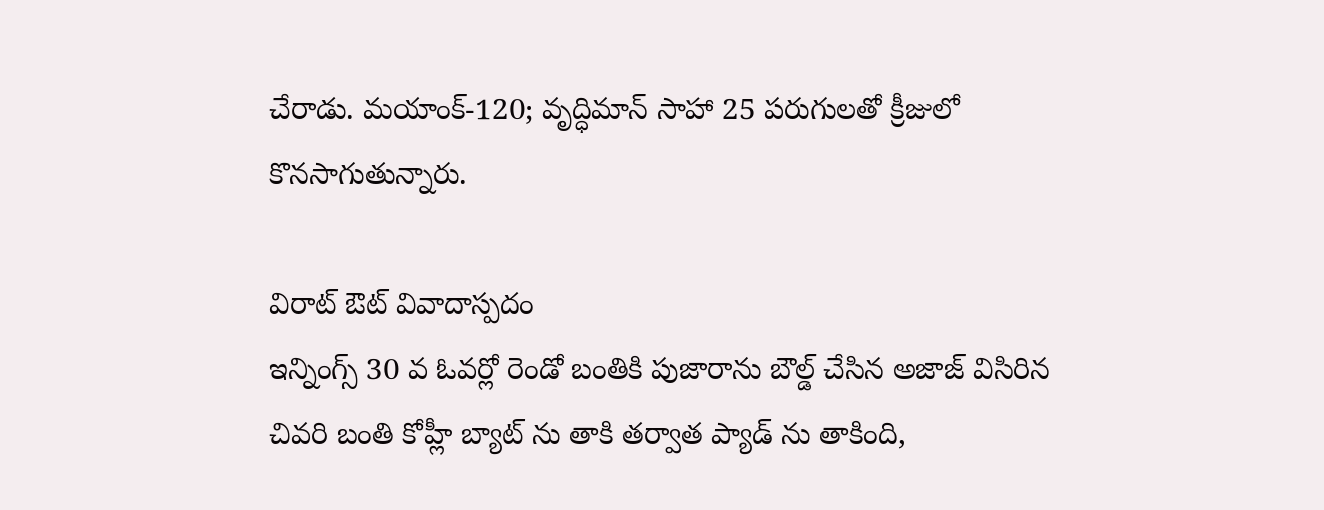చేరాడు. మయాంక్-120; వృద్ధిమాన్ సాహా 25 పరుగులతో క్రీజులో కొనసాగుతున్నారు.

విరాట్ ఔట్ వివాదాస్పదం
ఇన్నింగ్స్ 30 వ ఓవర్లో రెండో బంతికి పుజారాను బౌల్డ్ చేసిన అజాజ్ విసిరిన చివరి బంతి కోహ్లీ బ్యాట్ ను తాకి తర్వాత ప్యాడ్ ను తాకింది,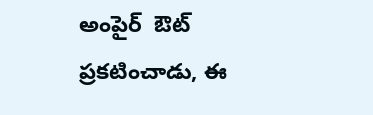అంపైర్  ఔట్ ప్రకటించాడు, ఈ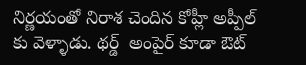నిర్ణయంతో నిరాశ చెందిన కోహ్లీ అప్పీల్ కు వెళ్ళాడు. థర్డ్  అంపైర్ కూడా ఔట్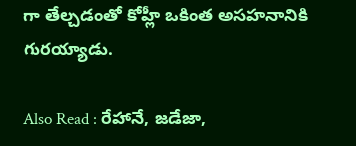గా తేల్చడంతో కోహ్లీ ఒకింత అసహనానికి గురయ్యాడు.

Also Read : రేహానే, జడేజా,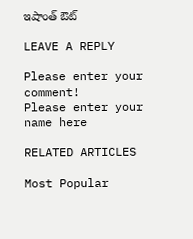ఇషాంత్ ఔట్

LEAVE A REPLY

Please enter your comment!
Please enter your name here

RELATED ARTICLES

Most Popular